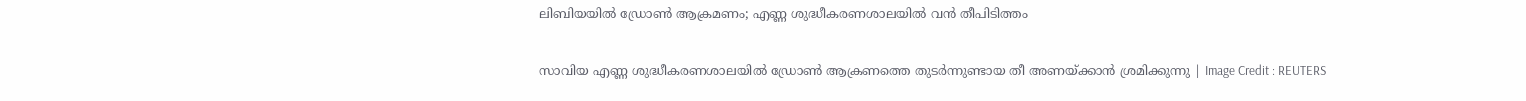ലിബിയയിൽ ഡ്രോൺ ആക്രമണം; എണ്ണ ശുദ്ധീകരണശാലയിൽ വൻ തീപിടിത്തം

സാവിയ എണ്ണ ശുദ്ധീകരണശാലയിൽ ഡ്രോൺ ആക്രണത്തെ തുടർന്നുണ്ടായ തീ അണയ്ക്കാൻ ശ്രമിക്കുന്നു | Image Credit : REUTERS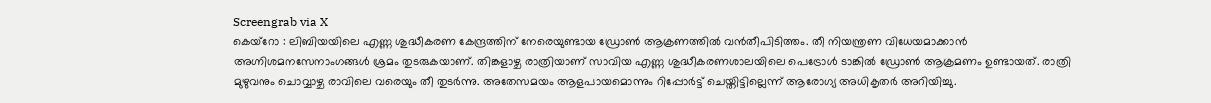Screengrab via X
കെയ്റോ : ലിബിയയിലെ എണ്ണ ശുദ്ധീകരണ കേന്ദ്രത്തിന് നേരെയുണ്ടായ ഡ്രോൺ ആക്രണത്തിൽ വൻതീപിടിത്തം. തീ നിയന്ത്രണ വിധേയമാക്കാൻ അഗ്നിശമനസേനാംഗങ്ങൾ ശ്രമം തുടരുകയാണ്. തിങ്കളാഴ്ച രാത്രിയാണ് സാവിയ എണ്ണ ശുദ്ധീകരണശാലയിലെ പെട്രോൾ ടാങ്കിൽ ഡ്രോൺ ആക്രമണം ഉണ്ടായത്. രാത്രി മുഴുവനും ചൊവ്വാഴ്ച രാവിലെ വരെയും തീ തുടർന്നു. അതേസമയം ആളപായമൊന്നും റിപ്പോർട്ട് ചെയ്തിട്ടില്ലെന്ന് ആരോഗ്യ അധികൃതർ അറിയിച്ചു.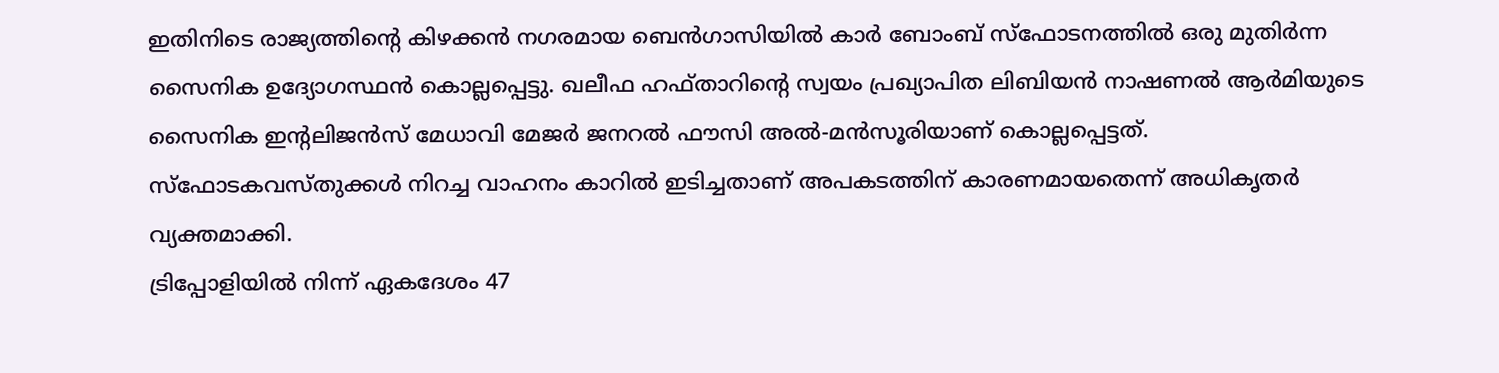ഇതിനിടെ രാജ്യത്തിന്റെ കിഴക്കൻ നഗരമായ ബെൻഗാസിയിൽ കാർ ബോംബ് സ്ഫോടനത്തിൽ ഒരു മുതിർന്ന സൈനിക ഉദ്യോഗസ്ഥൻ കൊല്ലപ്പെട്ടു. ഖലീഫ ഹഫ്താറിന്റെ സ്വയം പ്രഖ്യാപിത ലിബിയൻ നാഷണൽ ആർമിയുടെ സൈനിക ഇന്റലിജൻസ് മേധാവി മേജർ ജനറൽ ഫൗസി അൽ-മൻസൂരിയാണ് കൊല്ലപ്പെട്ടത്. സ്ഫോടകവസ്തുക്കൾ നിറച്ച വാഹനം കാറിൽ ഇടിച്ചതാണ് അപകടത്തിന് കാരണമായതെന്ന് അധികൃതർ വ്യക്തമാക്കി.
ട്രിപ്പോളിയിൽ നിന്ന് ഏകദേശം 47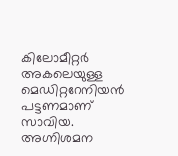കിലോമീറ്റർ അകലെയുള്ള മെഡിറ്ററേനിയൻ പട്ടണമാണ് സാവിയ. അഗ്നിശമന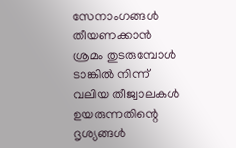സേനാംഗങ്ങൾ തീയണക്കാൻ ശ്രമം തുടരുമ്പോൾ ടാങ്കിൽ നിന്ന് വലിയ തീജ്വാലകൾ ഉയരുന്നതിന്റെ ദൃശ്യങ്ങൾ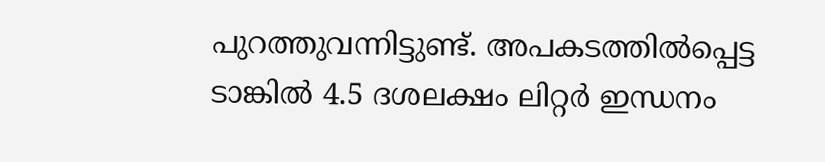പുറത്തുവന്നിട്ടുണ്ട്. അപകടത്തിൽപ്പെട്ട ടാങ്കിൽ 4.5 ദശലക്ഷം ലിറ്റർ ഇന്ധനം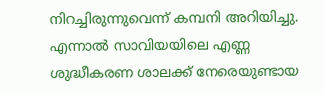നിറച്ചിരുന്നുവെന്ന് കമ്പനി അറിയിച്ചു.
എന്നാൽ സാവിയയിലെ എണ്ണ ശുദ്ധീകരണ ശാലക്ക് നേരെയുണ്ടായ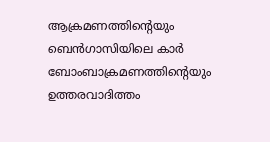ആക്രമണത്തിന്റെയും ബെൻഗാസിയിലെ കാർ ബോംബാക്രമണത്തിന്റെയും ഉത്തരവാദിത്തം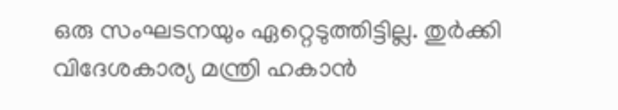ഒരു സംഘടനയും ഏറ്റെടുത്തിട്ടില്ല. തുർക്കി വിദേശകാര്യ മന്ത്രി ഹകാൻ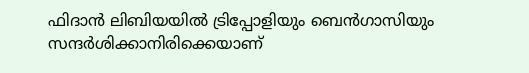ഫിദാൻ ലിബിയയിൽ ട്രിപ്പോളിയും ബെൻഗാസിയും സന്ദർശിക്കാനിരിക്കെയാണ്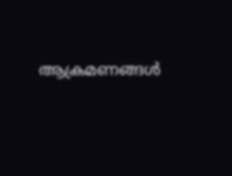ആക്രമണങ്ങൾ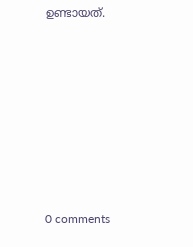ഉണ്ടായത്.










0 comments